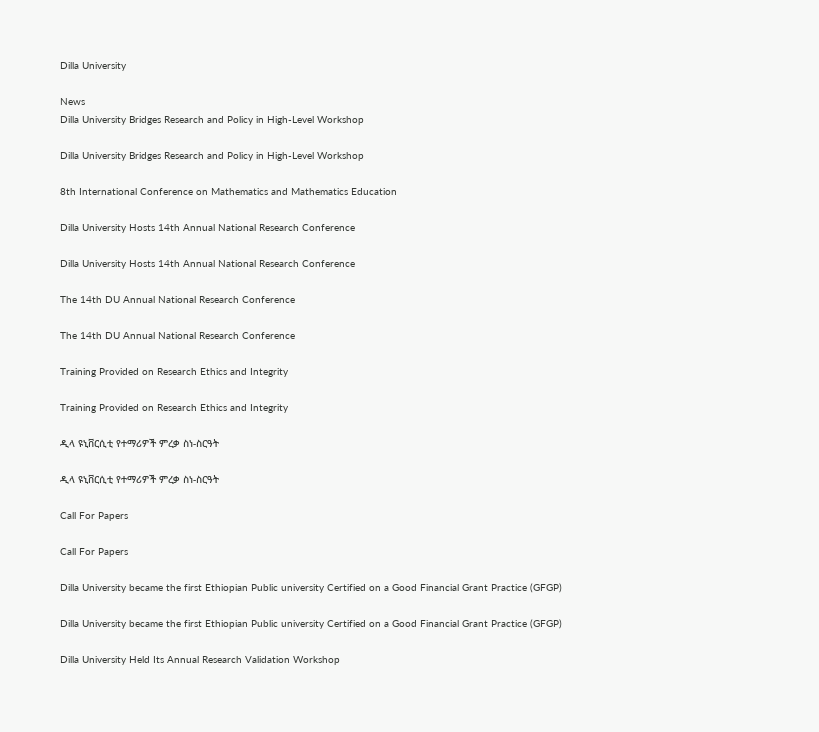Dilla University

News
Dilla University Bridges Research and Policy in High-Level Workshop

Dilla University Bridges Research and Policy in High-Level Workshop

8th International Conference on Mathematics and Mathematics Education

Dilla University Hosts 14th Annual National Research Conference

Dilla University Hosts 14th Annual National Research Conference

The 14th DU Annual National Research Conference

The 14th DU Annual National Research Conference

Training Provided on Research Ethics and Integrity

Training Provided on Research Ethics and Integrity

ዲላ ዩኒቨርሲቲ የተማሪዎች ምረቃ ስነ-ስርዓት

ዲላ ዩኒቨርሲቲ የተማሪዎች ምረቃ ስነ-ስርዓት

Call For Papers

Call For Papers

Dilla University became the first Ethiopian Public university Certified on a Good Financial Grant Practice (GFGP)

Dilla University became the first Ethiopian Public university Certified on a Good Financial Grant Practice (GFGP)

Dilla University Held Its Annual Research Validation Workshop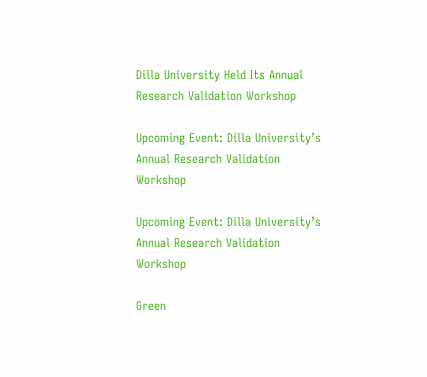Dilla University Held Its Annual Research Validation Workshop

Upcoming Event: Dilla University’s Annual Research Validation Workshop

Upcoming Event: Dilla University’s Annual Research Validation Workshop

Green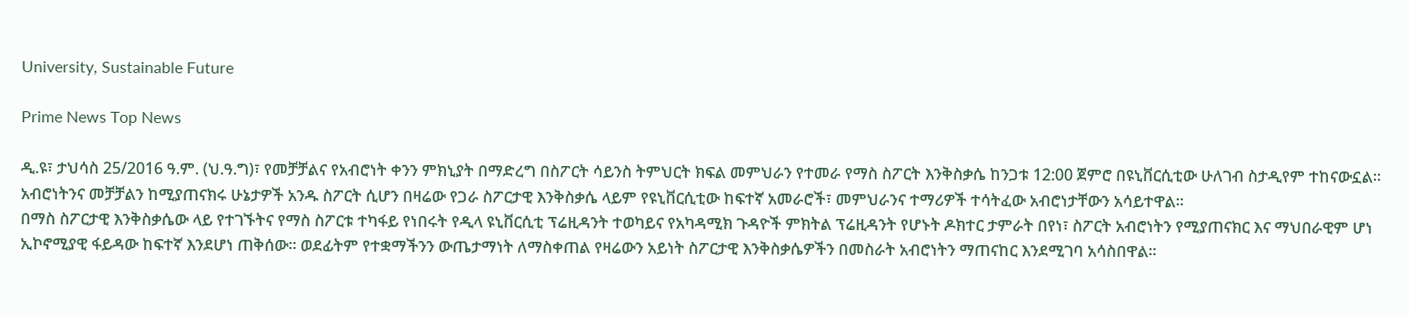University, Sustainable Future

Prime News Top News

ዲ.ዩ፣ ታህሳስ 25/2016 ዓ.ም. (ህ.ዓ.ግ)፣ የመቻቻልና የአብሮነት ቀንን ምክኒያት በማድረግ በስፖርት ሳይንስ ትምህርት ክፍል መምህራን የተመራ የማስ ስፖርት እንቅስቃሴ ከንጋቱ 12:00 ጀምሮ በዩኒቨርሲቲው ሁለገብ ስታዲየም ተከናውኗል።
አብሮነትንና መቻቻልን ከሚያጠናክሩ ሁኔታዎች አንዱ ስፖርት ሲሆን በዛሬው የጋራ ስፖርታዊ እንቅስቃሴ ላይም የዩኒቨርሲቲው ከፍተኛ አመራሮች፣ መምህራንና ተማሪዎች ተሳትፈው አብሮነታቸውን አሳይተዋል።
በማስ ስፖርታዊ እንቅስቃሴው ላይ የተገኙትና የማስ ስፖርቱ ተካፋይ የነበሩት የዲላ ዩኒቨርሲቲ ፕሬዚዳንት ተወካይና የአካዳሚክ ጉዳዮች ምክትል ፕሬዚዳንት የሆኑት ዶክተር ታምራት በየነ፣ ስፖርት አብሮነትን የሚያጠናክር እና ማህበራዊም ሆነ ኢኮኖሚያዊ ፋይዳው ከፍተኛ እንደሆነ ጠቅሰው። ወደፊትም የተቋማችንን ውጤታማነት ለማስቀጠል የዛሬውን አይነት ስፖርታዊ እንቅስቃሴዎችን በመስራት አብሮነትን ማጠናከር እንደሚገባ አሳስበዋል።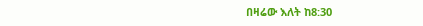በዛሬው እለት ከ8:30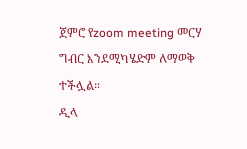ጀምሮ የzoom meeting መርሃ ግብር እንደሚካሄድም ለማወቅ ተችሏል።
ዲላ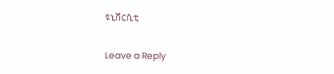ዩኒቨርሲቲ

Leave a Reply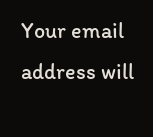Your email address will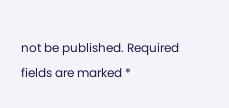not be published. Required fields are marked *